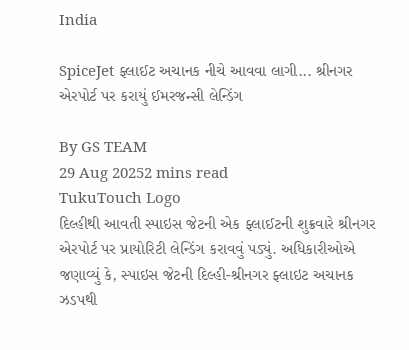India

SpiceJet ફ્લાઈટ અચાનક નીચે આવવા લાગી... શ્રીનગર એરપોર્ટ પર કરાયું ઈમરજન્સી લેન્ડિંગ

By GS TEAM
29 Aug 20252 mins read
TukuTouch Logo
દિલ્હીથી આવતી સ્પાઇસ જેટની એક ફ્લાઈટની શુક્રવારે શ્રીનગર એરપોર્ટ પર પ્રાયોરિટી લેન્ડિંગ કરાવવું પડ્યું. અધિકારીઓએ જણાવ્યું કે, સ્પાઇસ જેટની દિલ્હી-શ્રીનગર ફ્લાઇટ અચાનક ઝડપથી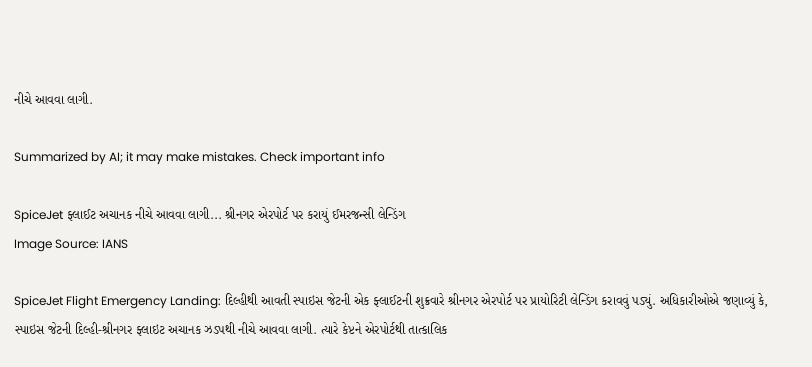નીચે આવવા લાગી.

Summarized by AI; it may make mistakes. Check important info

SpiceJet ફ્લાઈટ અચાનક નીચે આવવા લાગી... શ્રીનગર એરપોર્ટ પર કરાયું ઈમરજન્સી લેન્ડિંગ
Image Source: IANS

SpiceJet Flight Emergency Landing: દિલ્હીથી આવતી સ્પાઇસ જેટની એક ફ્લાઈટની શુક્રવારે શ્રીનગર એરપોર્ટ પર પ્રાયોરિટી લેન્ડિંગ કરાવવું પડ્યું. અધિકારીઓએ જણાવ્યું કે, સ્પાઇસ જેટની દિલ્હી-શ્રીનગર ફ્લાઇટ અચાનક ઝડપથી નીચે આવવા લાગી. ત્યારે કેપ્ટને એરપોર્ટથી તાત્કાલિક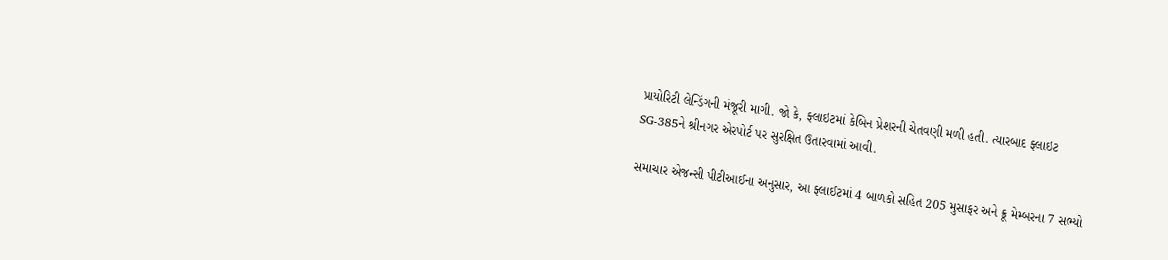પ્રાયોરિટી લેન્ડિંગની મંજૂરી માગી. જો કે, ફ્લાઇટમાં કેબિન પ્રેશરની ચેતવણી મળી હતી. ત્યારબાદ ફ્લાઇટ SG-385ને શ્રીનગર એરપોર્ટ પર સુરક્ષિત ઉતારવામાં આવી.

સમાચાર એજન્સી પીટીઆઈના અનુસાર, આ ફ્લાઈટમાં 4 બાળકો સહિત 205 મુસાફર અને ક્રૂ મેમ્બરના 7 સભ્યો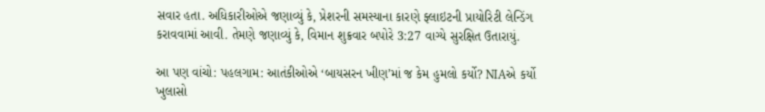સવાર હતા. અધિકારીઓએ જણાવ્યું કે, પ્રેશરની સમસ્યાના કારણે ફ્લાઇટની પ્રાયોરિટી લેન્ડિંગ કરાવવામાં આવી. તેમણે જણાવ્યું કે, વિમાન શુક્રવાર બપોરે 3:27 વાગ્યે સુરક્ષિત ઉતારાયું.

આ પણ વાંચો: પહલગામ: આતંકીઓએ ‘બાયસરન ખીણ’માં જ કેમ હુમલો કર્યો? NIAએ કર્યો ખુલાસો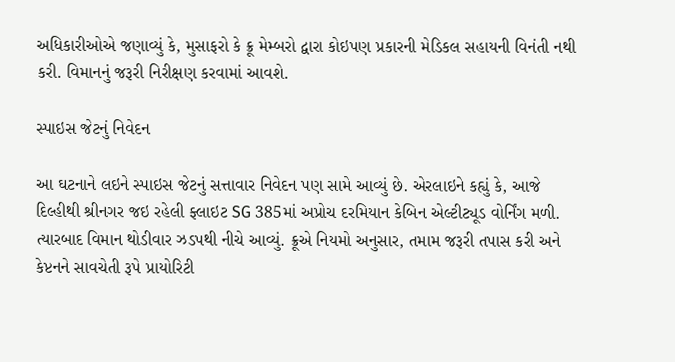અધિકારીઓએ જણાવ્યું કે, મુસાફરો કે ક્રૂ મેમ્બરો દ્વારા કોઇપણ પ્રકારની મેડિકલ સહાયની વિનંતી નથી કરી. વિમાનનું જરૂરી નિરીક્ષણ કરવામાં આવશે.

સ્પાઇસ જેટનું નિવેદન

આ ઘટનાને લઇને સ્પાઇસ જેટનું સત્તાવાર નિવેદન પણ સામે આવ્યું છે. એરલાઇને કહ્યું કે, આજે દિલ્હીથી શ્રીનગર જઇ રહેલી ફ્લાઇટ SG 385માં અપ્રોચ દરમિયાન કેબિન એલ્ટીટ્યૂડ વોર્નિંગ મળી. ત્યારબાદ વિમાન થોડીવાર ઝડપથી નીચે આવ્યું. ક્રૂએ નિયમો અનુસાર, તમામ જરૂરી તપાસ કરી અને કેપ્ટનને સાવચેતી રૂપે પ્રાયોરિટી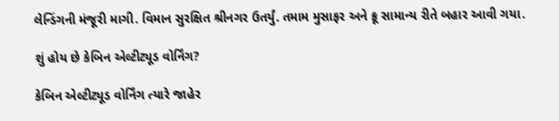લેન્ડિંગની મંજૂરી માગી. વિમાન સુરક્ષિત શ્રીનગર ઉતર્યું. તમામ મુસાફર અને ક્રૂ સામાન્ય રીતે બહાર આવી ગયા.

શું હોય છે કેબિન એલ્ટીટ્યૂડ વોર્નિંગ?

કેબિન એલ્ટીટ્યૂડ વોર્નિંગ ત્યારે જાહેર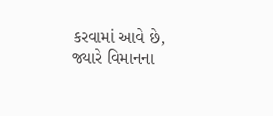કરવામાં આવે છે, જ્યારે વિમાનના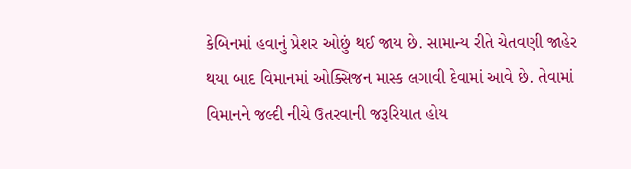કેબિનમાં હવાનું પ્રેશર ઓછું થઈ જાય છે. સામાન્ય રીતે ચેતવણી જાહેર થયા બાદ વિમાનમાં ઓક્સિજન માસ્ક લગાવી દેવામાં આવે છે. તેવામાં વિમાનને જલ્દી નીચે ઉતરવાની જરૂરિયાત હોય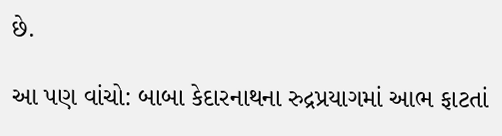છે.

આ પણ વાંચો: બાબા કેદારનાથના રુદ્રપ્રયાગમાં આભ ફાટતાં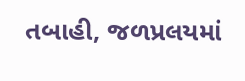તબાહી, જળપ્રલયમાં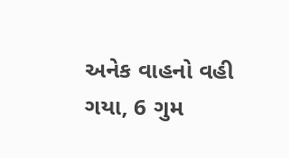અનેક વાહનો વહી ગયા, 6 ગુમ